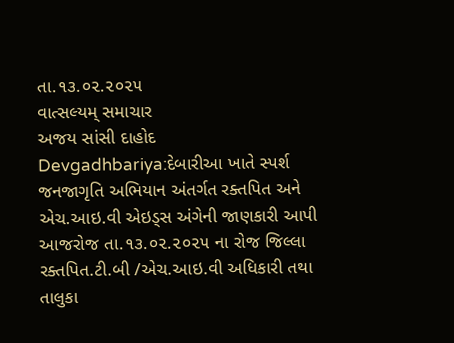તા.૧૩.૦૨.૨૦૨૫
વાત્સલ્યમ્ સમાચાર
અજય સાંસી દાહોદ
Devgadhbariya:દેબારીઆ ખાતે સ્પર્શ જનજાગૃતિ અભિયાન અંતર્ગત રક્તપિત અને એચ.આઇ.વી એઇડ્સ અંગેની જાણકારી આપી
આજરોજ તા.૧૩.૦૨.૨૦૨૫ ના રોજ જિલ્લા રક્તપિત.ટી.બી /એચ.આઇ.વી અધિકારી તથા તાલુકા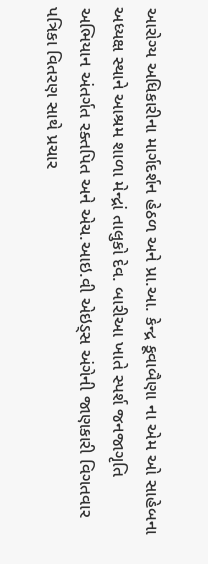આરોગ્ય અધિકારીના માર્ગદર્શન હેઠળ અને પ્રા.આ. કેન્દ્ર કૂવાબૈણા ના એમ ઓ સાહેબના અધ્યક્ષ સ્થાને આશ્રમ શાળા મેન્દ્રાં તાલુકો દેવ. બારીઆ ખાતે સ્પર્શ જનજાગૃતિ અભિયાન અંતર્ગત રક્તપિત અને એચ.આઇ.વી એઇડ્સ અંગેની જાણકારી વિગતવાર પત્રિકા વિતરણ સાથે પ્રચાર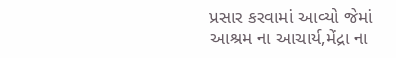પ્રસાર કરવામાં આવ્યો જેમાં આશ્રમ ના આચાર્ય,મેંદ્રા ના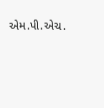એમ.પી.એચ.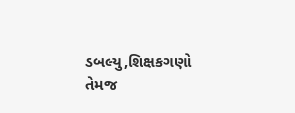ડબલ્યુ,શિક્ષકગણો તેમજ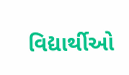વિદ્યાર્થીઓ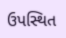ઉપસ્થિત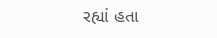રહ્યાં હતા